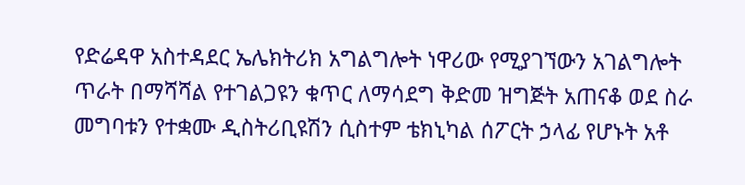የድሬዳዋ አስተዳደር ኤሌክትሪክ አግልግሎት ነዋሪው የሚያገኘውን አገልግሎት ጥራት በማሻሻል የተገልጋዩን ቁጥር ለማሳደግ ቅድመ ዝግጅት አጠናቆ ወደ ስራ መግባቱን የተቋሙ ዲስትሪቢዩሽን ሲስተም ቴክኒካል ሰፖርት ኃላፊ የሆኑት አቶ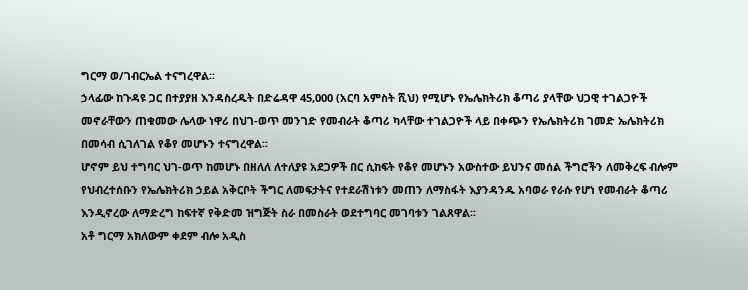ግርማ ወ/ገብርኤል ተናግረዋል፡፡
ኃላፊው ከጉዳዩ ጋር በተያያዘ እንዳስረዱት በድሬዳዋ 45,000 (አርባ አምስት ሺህ) የሚሆኑ የኤሌክትሪክ ቆጣሪ ያላቸው ህጋዊ ተገልጋዮች መኖራቸውን ጠቁመው ሌላው ነዋሪ በህገ-ወጥ መንገድ የመብራት ቆጣሪ ካላቸው ተገልጋዮች ላይ በቀጭን የኤሌክትሪክ ገመድ ኤሌክትሪክ በመሳብ ሲገለገል የቆየ መሆኑን ተናግረዋል፡፡
ሆኖም ይህ ተግባር ህገ-ወጥ ከመሆኑ በዘለለ ለተለያዩ አደጋዎች በር ሲከፍት የቆየ መሆኑን አውስተው ይህንና መሰል ችግሮችን ለመቅረፍ ብሎም የህብረተሰቡን የኤሌክትሪክ ኃይል አቅርቦት ችግር ለመፍታትና የተደራሽነቱን መጠን ለማስፋት እያንዳንዱ አባወራ የራሱ የሆነ የመብራት ቆጣሪ እንዲኖረው ለማድረግ ከፍተኛ የቅድመ ዝግጅት ስራ በመስራት ወደተግባር መገባቱን ገልጸዋል፡፡
አቶ ግርማ አክለውም ቀደም ብሎ አዲስ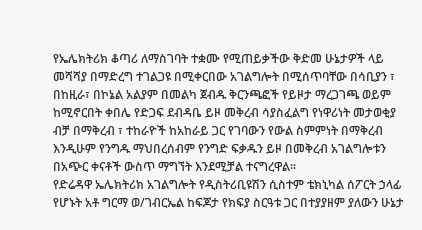የኤሌክትሪክ ቆጣሪ ለማስገባት ተቋሙ የሚጠይቃችው ቅድመ ሁኔታዎች ላይ መሻሻያ በማድረግ ተገልጋዩ በሚቀርበው አገልግሎት በሚሰጥባቸው በሳቢያን ፣ በከዚራ፣ በኮኔል አልያም በመልካ ጀብዱ ቅርንጫፎች የይዞታ ማረጋገጫ ወይም ከሚኖርበት ቀበሌ የድጋፍ ደብዳቤ ይዞ መቅረብ ሳያስፈልግ የነዋሪነት መታወቂያ ብቻ በማቅረብ ፣ ተከራዮች ከአከራይ ጋር የገባውን የውል ስምምነት በማቅረብ እንዲሁም የንግዱ ማህበረሰብም የንግድ ፍቃዱን ይዞ በመቅረብ አገልግሎቱን በአጭር ቀናቶች ውስጥ ማግኘት እንደሚቻል ተናግረዋል፡፡
የድሬዳዋ ኤሌክትሪክ አገልግሎት የዲስትሪቢዩሽን ሲስተም ቴክኒካል ሰፖርት ኃላፊ የሆኑት አቶ ግርማ ወ/ገብርኤል ከፍጆታ የክፍያ ስርዓቱ ጋር በተያያዘም ያለውን ሁኔታ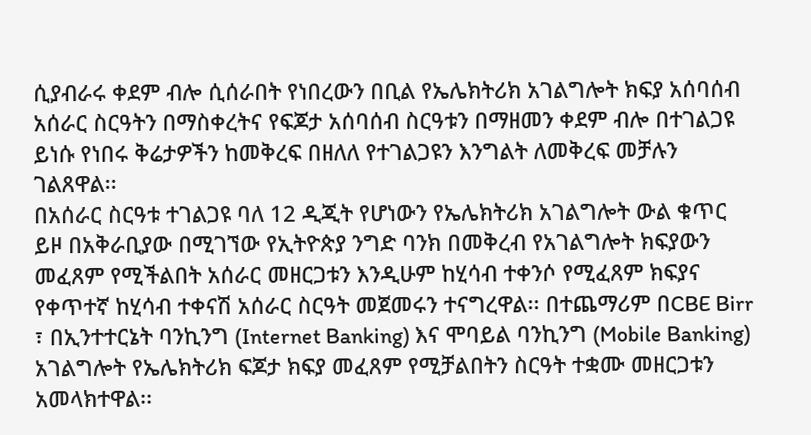ሲያብራሩ ቀደም ብሎ ሲሰራበት የነበረውን በቢል የኤሌክትሪክ አገልግሎት ክፍያ አሰባሰብ አሰራር ስርዓትን በማስቀረትና የፍጆታ አሰባሰብ ስርዓቱን በማዘመን ቀደም ብሎ በተገልጋዩ ይነሱ የነበሩ ቅሬታዎችን ከመቅረፍ በዘለለ የተገልጋዩን እንግልት ለመቅረፍ መቻሉን ገልጸዋል፡፡
በአሰራር ስርዓቱ ተገልጋዩ ባለ 12 ዲጂት የሆነውን የኤሌክትሪክ አገልግሎት ውል ቁጥር ይዞ በአቅራቢያው በሚገኘው የኢትዮጵያ ንግድ ባንክ በመቅረብ የአገልግሎት ክፍያውን መፈጸም የሚችልበት አሰራር መዘርጋቱን እንዲሁም ከሂሳብ ተቀንሶ የሚፈጸም ክፍያና የቀጥተኛ ከሂሳብ ተቀናሽ አሰራር ስርዓት መጀመሩን ተናግረዋል፡፡ በተጨማሪም በCBE Birr ፣ በኢንተተርኔት ባንኪንግ (Internet Banking) እና ሞባይል ባንኪንግ (Mobile Banking) አገልግሎት የኤሌክትሪክ ፍጆታ ክፍያ መፈጸም የሚቻልበትን ስርዓት ተቋሙ መዘርጋቱን አመላክተዋል፡፡